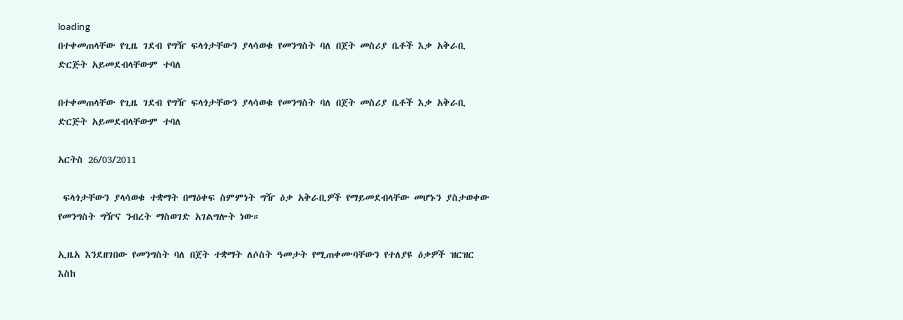loading
በተቀመጠላቸው የጊዜ ገደብ የግዥ ፍላጎታቸውን ያላሳወቁ የመንግስት ባለ በጀት መስሪያ ቤቶች እቃ አቅራቢ ድርጅት አይመደብላቸውም ተባለ

በተቀመጠላቸው የጊዜ ገደብ የግዥ ፍላጎታቸውን ያላሳወቁ የመንግስት ባለ በጀት መስሪያ ቤቶች እቃ አቅራቢ ድርጅት አይመደብላቸውም ተባለ

አርትስ 26/03/2011

 ፍላጎታቸውን ያላሳወቁ ተቋማት በማዕቀፍ ስምምነት ግዥ ዕቃ አቅራቢዎች የማይመደብላቸው መሆኑን ያስታወቀው የመንግስት ግዥና ንብረት ማስወገድ አገልግሎት ነው።

ኢዜአ እንደዘገበው የመንግስት ባለ በጀት ተቋማት ለሶስት ዓመታት የሚጠቀሙባቸውን የተለያዩ ዕቃዎች ዝርዝር እስከ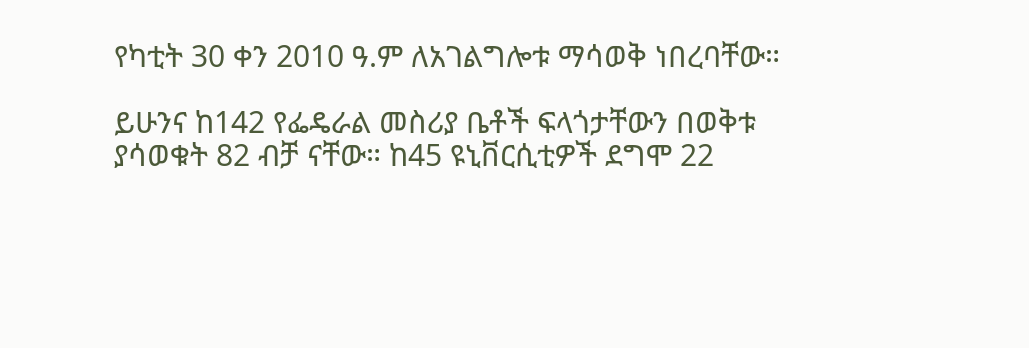የካቲት 30 ቀን 2010 ዓ.ም ለአገልግሎቱ ማሳወቅ ነበረባቸው።

ይሁንና ከ142 የፌዴራል መስሪያ ቤቶች ፍላጎታቸውን በወቅቱ ያሳወቁት 82 ብቻ ናቸው። ከ45 ዩኒቨርሲቲዎች ደግሞ 22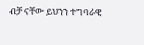ብቻ ናቸው ይህንን ተግባራዊ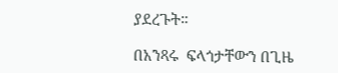ያደረጉት።

በአንጻሩ  ፍላጎታቸውን በጊዜ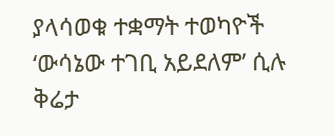ያላሳወቁ ተቋማት ተወካዮች ‘ውሳኔው ተገቢ አይደለም’ ሲሉ ቅሬታ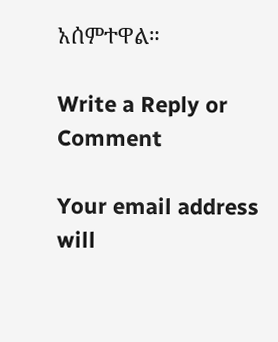አሰምተዋል።

Write a Reply or Comment

Your email address will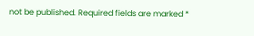not be published. Required fields are marked *